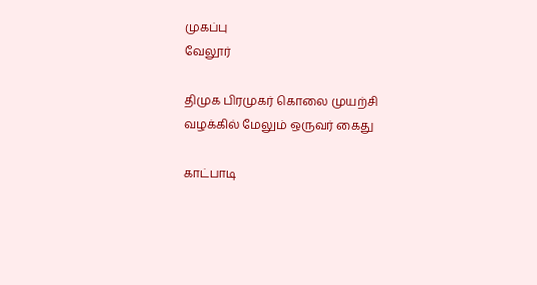முகப்பு
வேலூர்

திமுக பிரமுகர் கொலை முயற்சி வழக்கில் மேலும் ஒருவர் கைது

காட்பாடி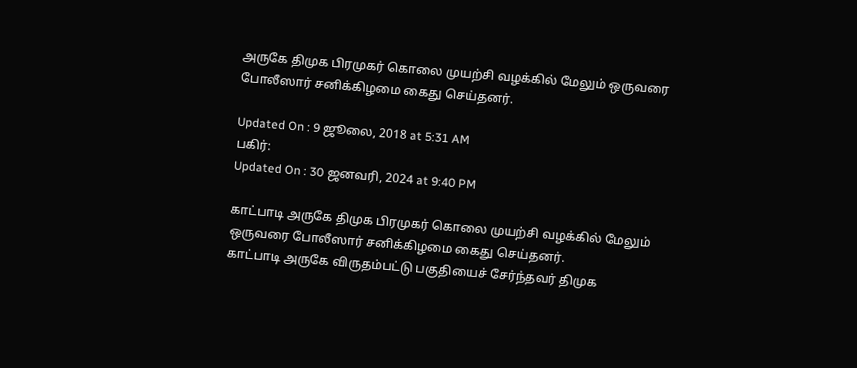அருகே திமுக பிரமுகர் கொலை முயற்சி வழக்கில் மேலும் ஒருவரை போலீஸார் சனிக்கிழமை கைது செய்தனர்.

Updated On : 9 ஜூலை, 2018 at 5:31 AM
பகிர்:
Updated On : 30 ஜனவரி, 2024 at 9:40 PM

காட்பாடி அருகே திமுக பிரமுகர் கொலை முயற்சி வழக்கில் மேலும் ஒருவரை போலீஸார் சனிக்கிழமை கைது செய்தனர்.
காட்பாடி அருகே விருதம்பட்டு பகுதியைச் சேர்ந்தவர் திமுக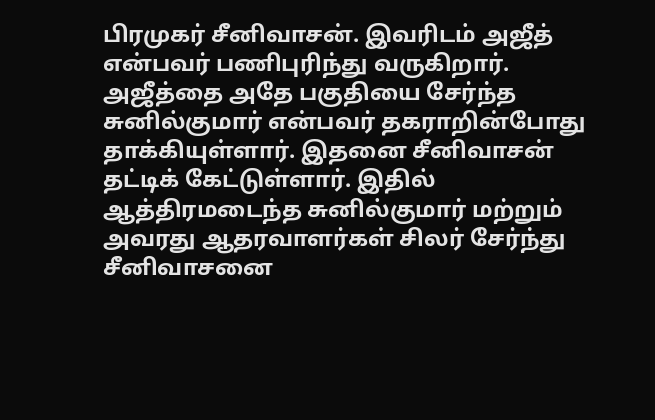பிரமுகர் சீனிவாசன். இவரிடம் அஜீத் என்பவர் பணிபுரிந்து வருகிறார். அஜீத்தை அதே பகுதியை சேர்ந்த சுனில்குமார் என்பவர் தகராறின்போது தாக்கியுள்ளார். இதனை சீனிவாசன் தட்டிக் கேட்டுள்ளார். இதில் ஆத்திரமடைந்த சுனில்குமார் மற்றும் அவரது ஆதரவாளர்கள் சிலர் சேர்ந்து சீனிவாசனை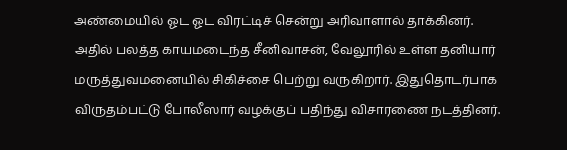அண்மையில் ஓட ஓட விரட்டிச் சென்று அரிவாளால் தாக்கினர்.
அதில் பலத்த காயமடைந்த சீனிவாசன், வேலூரில் உள்ள தனியார் மருத்துவமனையில் சிகிச்சை பெற்று வருகிறார். இதுதொடர்பாக விருதம்பட்டு போலீஸார் வழக்குப் பதிந்து விசாரணை நடத்தினர்.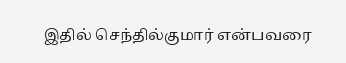இதில் செந்தில்குமார் என்பவரை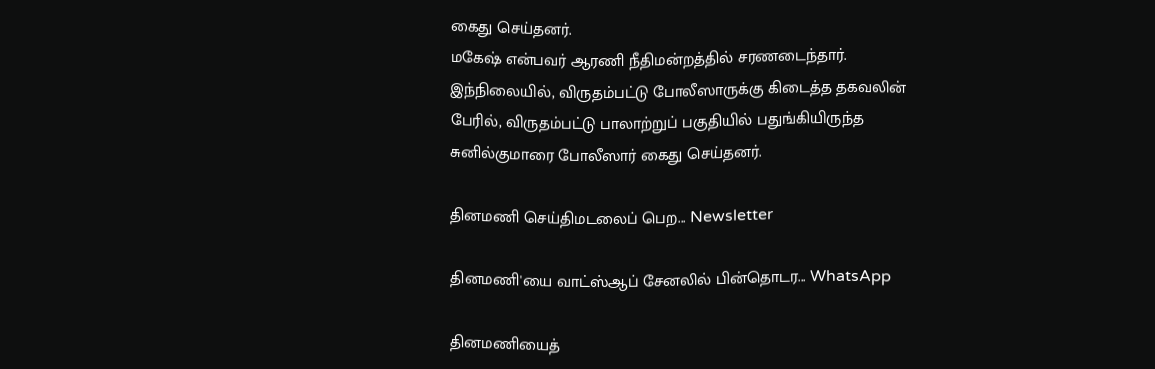கைது செய்தனர்.
மகேஷ் என்பவர் ஆரணி நீதிமன்றத்தில் சரணடைந்தார். இந்நிலையில், விருதம்பட்டு போலீஸாருக்கு கிடைத்த தகவலின் பேரில், விருதம்பட்டு பாலாற்றுப் பகுதியில் பதுங்கியிருந்த சுனில்குமாரை போலீஸார் கைது செய்தனர்.

தினமணி செய்திமடலைப் பெற... Newsletter

தினமணி'யை வாட்ஸ்ஆப் சேனலில் பின்தொடர... WhatsApp

தினமணியைத்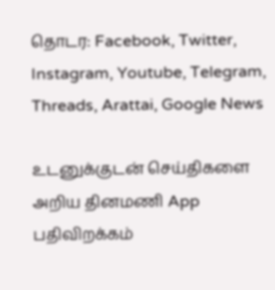தொடர: Facebook, Twitter, Instagram, Youtube, Telegram, Threads, Arattai, Google News

உடனுக்குடன் செய்திகளை அறிய தினமணி App பதிவிறக்கம்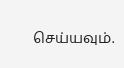செய்யவும்.